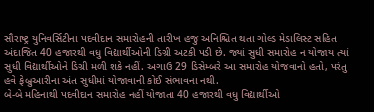સૌરાષ્ટ્ર યુનિવર્સિટીના પદવીદાન સમારોહની તારીખ હજુ અનિશ્ચિત થતા ગોલ્ડ મેડાલિસ્ટ સહિત અંદાજિત 40 હજારથી વધુ વિદ્યાર્થીઓની ડિગ્રી અટકી પડી છે. જ્યાં સુધી સમારોહ ન યોજાય ત્યાં સુધી વિદ્યાર્થીઓને ડિગ્રી મળી શકે નહીં. અગાઉ 29 ડિસેમ્બરે આ સમારોહ યોજવાનો હતો, પરંતુ હવે ફેબ્રુઆરીના અંત સુધીમાં યોજાવાની કોઈ સંભાવના નથી.
બે-બે મહિનાથી પદવીદાન સમારોહ નહીં યોજાતા 40 હજારથી વધુ વિદ્યાર્થીઓ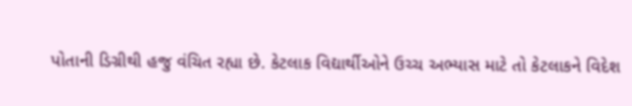પોતાની ડિગ્રીથી હજુ વંચિત રહ્યા છે. કેટલાક વિદ્યાર્થીઓને ઉચ્ચ અભ્યાસ માટે તો કેટલાકને વિદેશ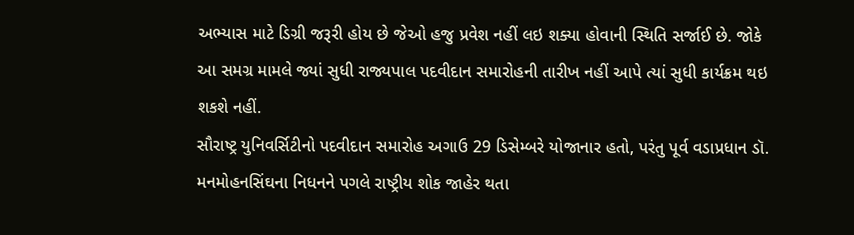અભ્યાસ માટે ડિગ્રી જરૂરી હોય છે જેઓ હજુ પ્રવેશ નહીં લઇ શક્યા હોવાની સ્થિતિ સર્જાઈ છે. જોકે આ સમગ્ર મામલે જ્યાં સુધી રાજ્યપાલ પદવીદાન સમારોહની તારીખ નહીં આપે ત્યાં સુધી કાર્યક્રમ થઇ શકશે નહીં.
સૌરાષ્ટ્ર યુનિવર્સિટીનો પદવીદાન સમારોહ અગાઉ 29 ડિસેમ્બરે યોજાનાર હતો, પરંતુ પૂર્વ વડાપ્રધાન ડૉ. મનમોહનસિંઘના નિધનને પગલે રાષ્ટ્રીય શોક જાહેર થતા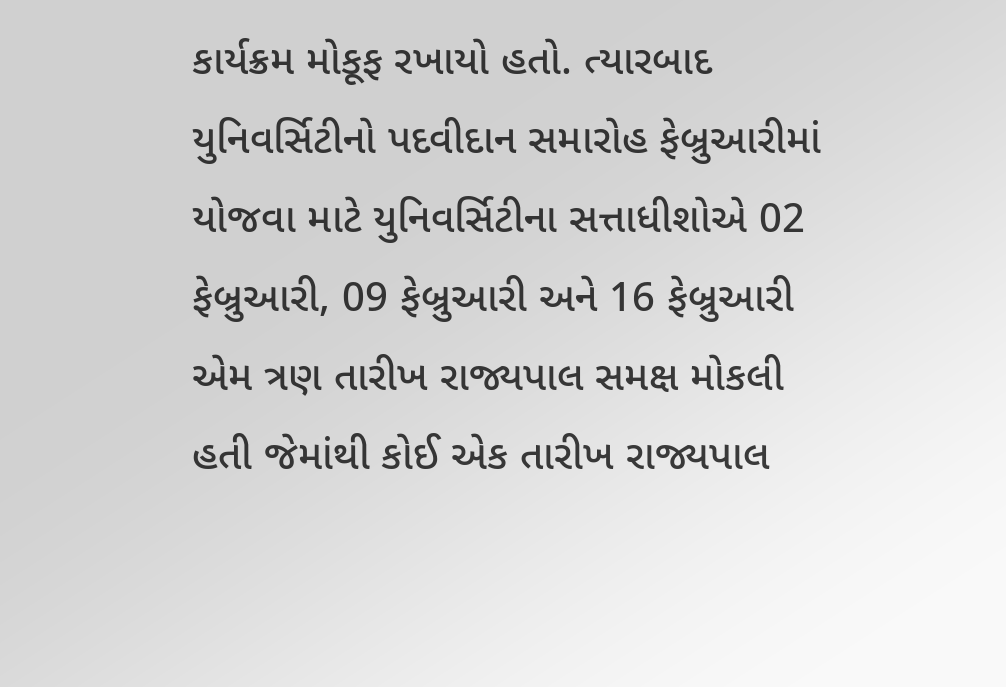કાર્યક્રમ મોકૂફ રખાયો હતો. ત્યારબાદ યુનિવર્સિટીનો પદવીદાન સમારોહ ફેબ્રુઆરીમાં યોજવા માટે યુનિવર્સિટીના સત્તાધીશોએ 02 ફેબ્રુઆરી, 09 ફેબ્રુઆરી અને 16 ફેબ્રુઆરી એમ ત્રણ તારીખ રાજ્યપાલ સમક્ષ મોકલી હતી જેમાંથી કોઈ એક તારીખ રાજ્યપાલ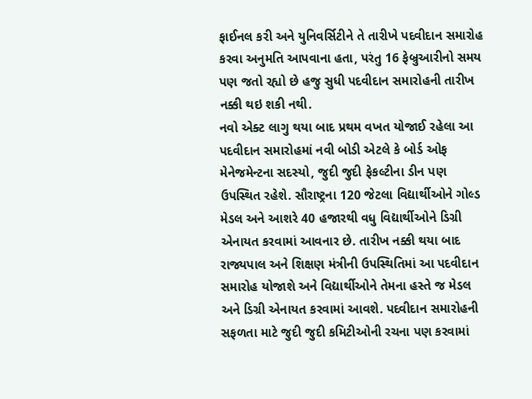ફાઈનલ કરી અને યુનિવર્સિટીને તે તારીખે પદવીદાન સમારોહ કરવા અનુમતિ આપવાના હતા, પરંતુ 16 ફેબ્રુઆરીનો સમય પણ જતો રહ્યો છે હજુ સુધી પદવીદાન સમારોહની તારીખ નક્કી થઇ શકી નથી.
નવો એક્ટ લાગુ થયા બાદ પ્રથમ વખત યોજાઈ રહેલા આ પદવીદાન સમારોહમાં નવી બોડી એટલે કે બોર્ડ ઓફ મેનેજમેન્ટના સદસ્યો, જુદી જુદી ફેકલ્ટીના ડીન પણ ઉપસ્થિત રહેશે. સૌરાષ્ટ્રના 120 જેટલા વિદ્યાર્થીઓને ગોલ્ડ મેડલ અને આશરે 40 હજારથી વધુ વિદ્યાર્થીઓને ડિગ્રી એનાયત કરવામાં આવનાર છે. તારીખ નક્કી થયા બાદ રાજ્યપાલ અને શિક્ષણ મંત્રીની ઉપસ્થિતિમાં આ પદવીદાન સમારોહ યોજાશે અને વિદ્યાર્થીઓને તેમના હસ્તે જ મેડલ અને ડિગ્રી એનાયત કરવામાં આવશે. પદવીદાન સમારોહની સફળતા માટે જુદી જુદી કમિટીઓની રચના પણ કરવામાં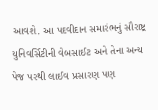આવશે. આ પદવીદાન સમારંભનું સૌરાષ્ટ્ર યુનિવર્સિટીની વેબસાઈટ અને તેના અન્ય પેજ પરથી લાઈવ પ્રસારણ પણ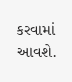કરવામાં આવશે.